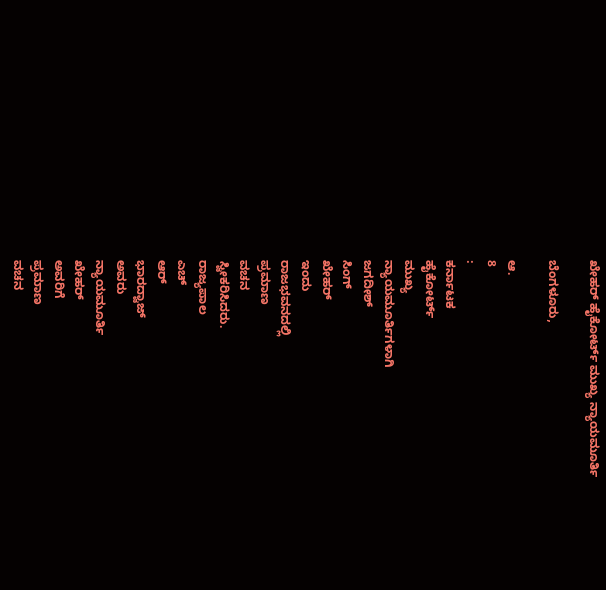ಖೇಹರ್ ಹೈಕೋರ್ಟ್ ಮುಖ್ಯ ನ್ಯಾಯಮೂರ್ತಿ

ಬೆಂಗಳೂರು,

ಆ.
8
:
ಕರ್ನಾಟಕ
ಹೈಕೋರ್ಟ್
ಮುಖ್ಯ
ನ್ಯಾಯಮೂರ್ತಿಗಳಾಗಿ
ಜಗದೀಶ್
ಸಿಂಗ್
ಖೇಹರ್
ಇಂದು
ರಾಜಭವನದಲ್ಲಿ
ಪ್ರಮಾಣ
ವಚನ
ಸ್ವೀಕರಿಸಿದರು.
ರಾಜ್ಯಪಾಲ
ಎಚ್
ಆರ್
ಭಾರದ್ವಾಜ್
ಅವರು
ನ್ಯಾಯಮೂರ್ತಿ
ಖೇಹರ್
ಅವರಿಗೆ
ಪ್ರಮಾಣ
ವಚನ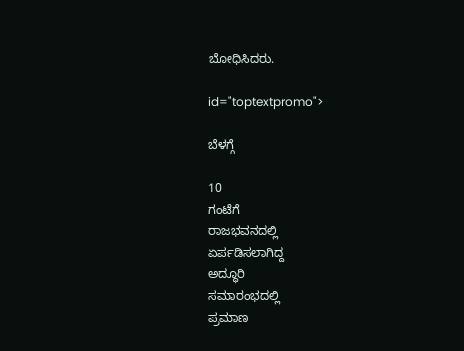ಬೋಧಿಸಿದರು.

id="toptextpromo">

ಬೆಳಗ್ಗೆ

10
ಗಂಟೆಗೆ
ರಾಜಭವನದಲ್ಲಿ
ಏರ್ಪಡಿಸಲಾಗಿದ್ದ
ಅದ್ಧೂರಿ
ಸಮಾರಂಭದಲ್ಲಿ
ಪ್ರಮಾಣ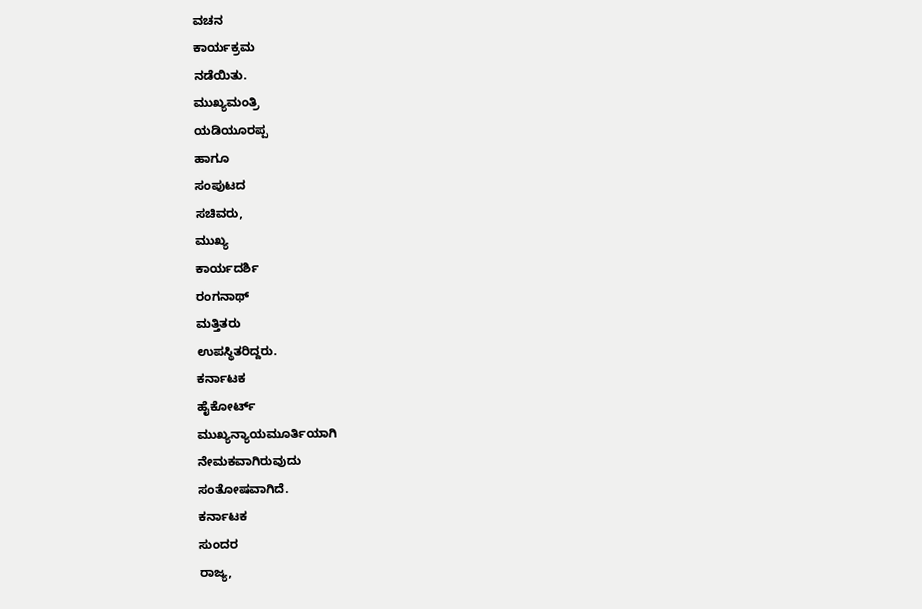ವಚನ
ಕಾರ್ಯಕ್ರಮ
ನಡೆಯಿತು.
ಮುಖ್ಯಮಂತ್ರಿ
ಯಡಿಯೂರಪ್ಪ
ಹಾಗೂ
ಸಂಪುಟದ
ಸಚಿವರು,
ಮುಖ್ಯ
ಕಾರ್ಯದರ್ಶಿ
ರಂಗನಾಥ್
ಮತ್ತಿತರು
ಉಪಸ್ಥಿತರಿದ್ದರು.
ಕರ್ನಾಟಕ
ಹೈಕೋರ್ಟ್
ಮುಖ್ಯನ್ಯಾಯಮೂರ್ತಿಯಾಗಿ
ನೇಮಕವಾಗಿರುವುದು
ಸಂತೋಷವಾಗಿದೆ.
ಕರ್ನಾಟಕ
ಸುಂದರ
ರಾಜ್ಯ,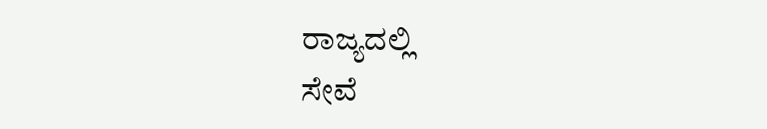ರಾಜ್ಯದಲ್ಲಿ
ಸೇವೆ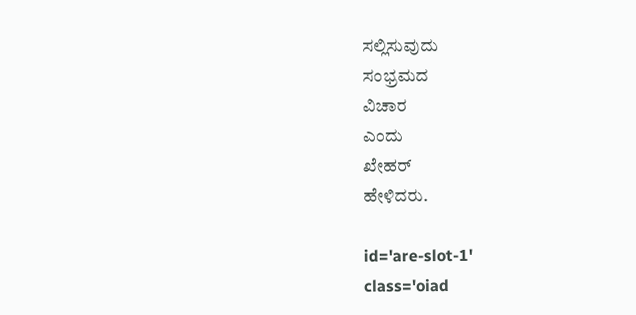ಸಲ್ಲಿಸುವುದು
ಸಂಭ್ರಮದ
ವಿಚಾರ
ಎಂದು
ಖೇಹರ್
ಹೇಳಿದರು.

id='are-slot-1'
class='oiad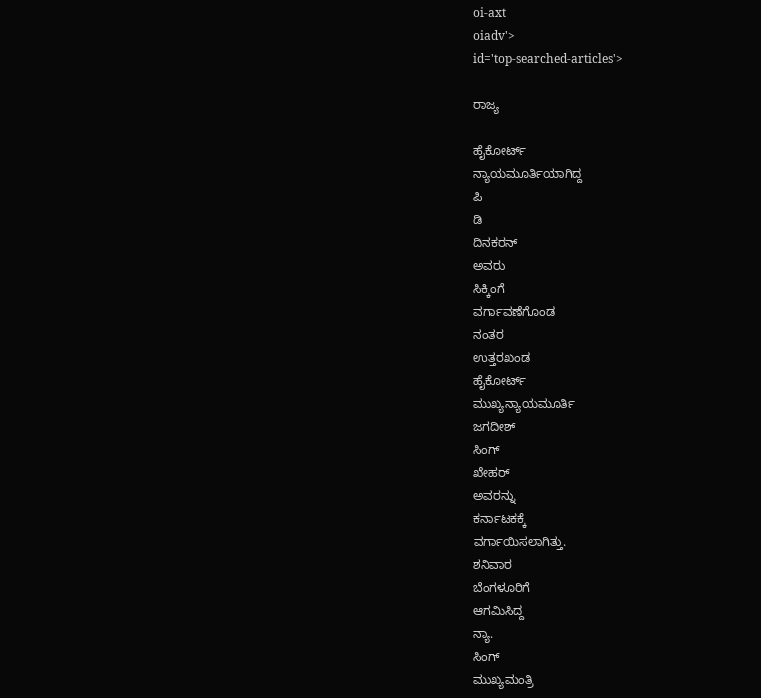oi-axt
oiadv'>
id='top-searched-articles'>

ರಾಜ್ಯ

ಹೈಕೋರ್ಟ್
ನ್ಯಾಯಮೂರ್ತಿಯಾಗಿದ್ದ
ಪಿ
ಡಿ
ದಿನಕರನ್
ಅವರು
ಸಿಕ್ಕಿಂಗೆ
ವರ್ಗಾವಣೆಗೊಂಡ
ನಂತರ
ಉತ್ತರಖಂಡ
ಹೈಕೋರ್ಟ್
ಮುಖ್ಯನ್ಯಾಯಮೂರ್ತಿ
ಜಗದೀಶ್
ಸಿಂಗ್
ಖೇಹರ್
ಅವರನ್ನು
ಕರ್ನಾಟಕಕ್ಕೆ
ವರ್ಗಾಯಿಸಲಾಗಿತ್ತು.
ಶನಿವಾರ
ಬೆಂಗಳೂರಿಗೆ
ಆಗಮಿಸಿದ್ದ
ನ್ಯಾ.
ಸಿಂಗ್
ಮುಖ್ಯಮಂತ್ರಿ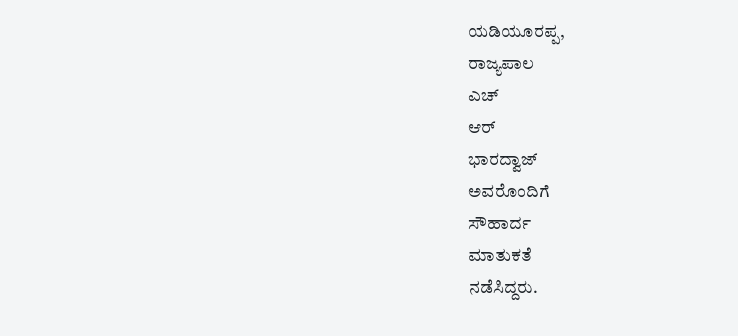ಯಡಿಯೂರಪ್ಪ,
ರಾಜ್ಯಪಾಲ
ಎಚ್
ಆರ್
ಭಾರದ್ವಾಜ್
ಅವರೊಂದಿಗೆ
ಸೌಹಾರ್ದ
ಮಾತುಕತೆ
ನಡೆಸಿದ್ದರು.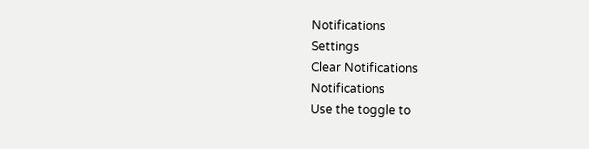Notifications
Settings
Clear Notifications
Notifications
Use the toggle to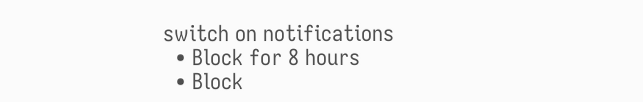switch on notifications
  • Block for 8 hours
  • Block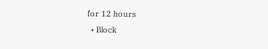for 12 hours
  • Block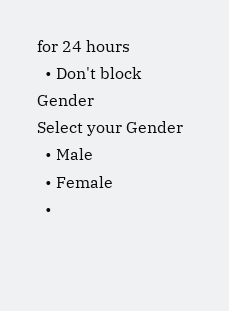for 24 hours
  • Don't block
Gender
Select your Gender
  • Male
  • Female
  •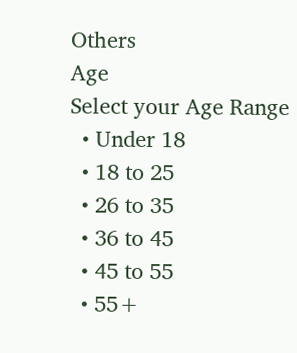Others
Age
Select your Age Range
  • Under 18
  • 18 to 25
  • 26 to 35
  • 36 to 45
  • 45 to 55
  • 55+